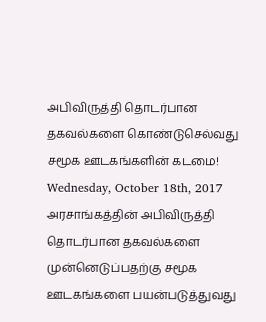அபிவிருத்தி தொடர்பான தகவல்களை கொண்டுசெல்வது சமூக ஊடகங்களின் கடமை!
Wednesday, October 18th, 2017
அரசாங்கத்தின் அபிவிருத்தி தொடர்பான தகவல்களை முன்னெடுப்பதற்கு சமூக ஊடகங்களை பயன்படுத்துவது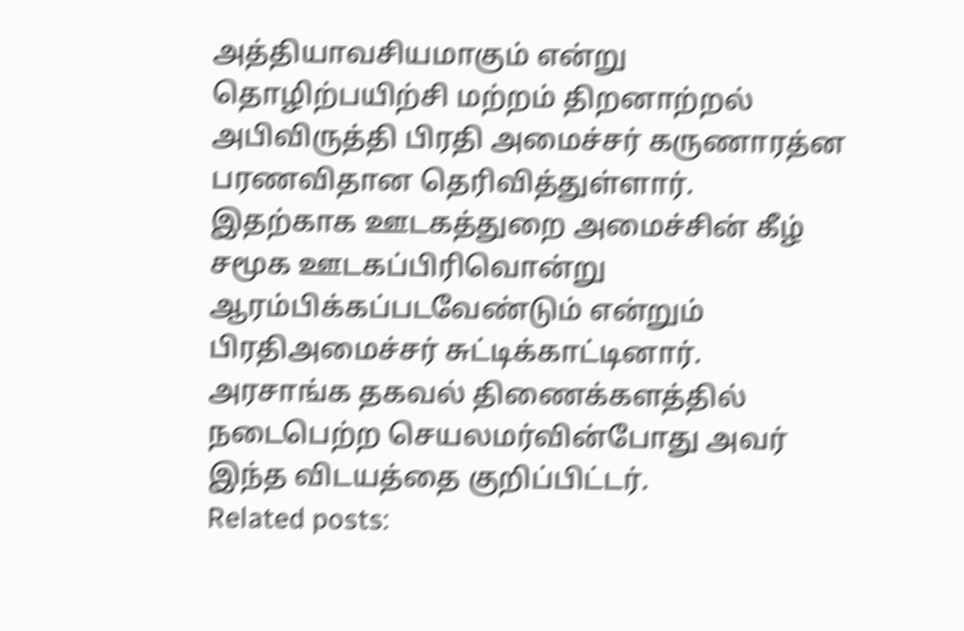அத்தியாவசியமாகும் என்று தொழிற்பயிற்சி மற்றம் திறனாற்றல் அபிவிருத்தி பிரதி அமைச்சர் கருணாரத்ன பரணவிதான தெரிவித்துள்ளார்.
இதற்காக ஊடகத்துறை அமைச்சின் கீழ் சமூக ஊடகப்பிரிவொன்று ஆரம்பிக்கப்படவேண்டும் என்றும் பிரதிஅமைச்சர் சுட்டிக்காட்டினார்.
அரசாங்க தகவல் திணைக்களத்தில் நடைபெற்ற செயலமர்வின்போது அவர் இந்த விடயத்தை குறிப்பிட்டர்.
Related posts: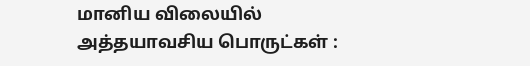மானிய விலையில் அத்தயாவசிய பொருட்கள் :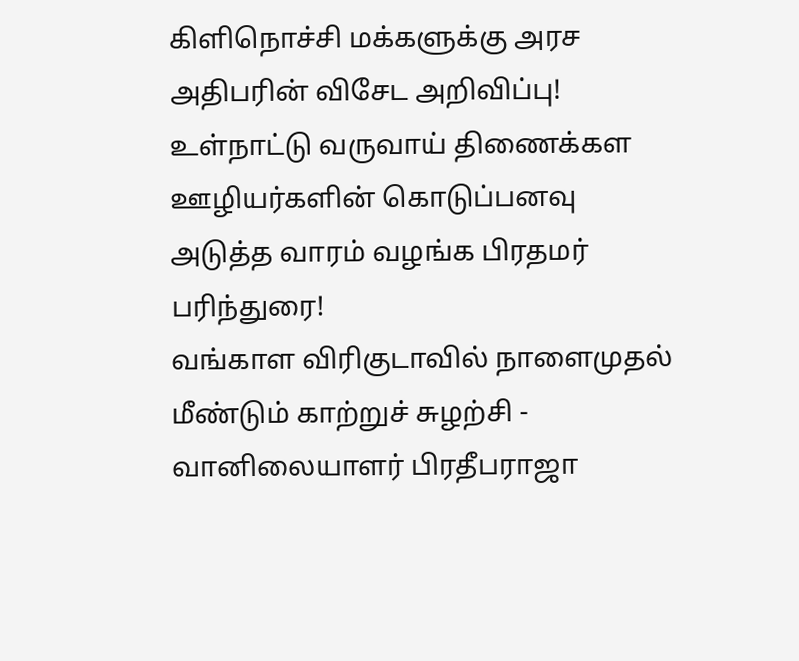கிளிநொச்சி மக்களுக்கு அரச அதிபரின் விசேட அறிவிப்பு!
உள்நாட்டு வருவாய் திணைக்கள ஊழியர்களின் கொடுப்பனவு அடுத்த வாரம் வழங்க பிரதமர் பரிந்துரை!
வங்காள விரிகுடாவில் நாளைமுதல் மீண்டும் காற்றுச் சுழற்சி - வானிலையாளர் பிரதீபராஜா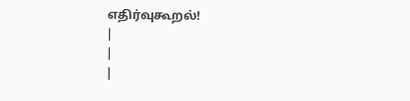எதிர்வுகூறல்!
|
|
|